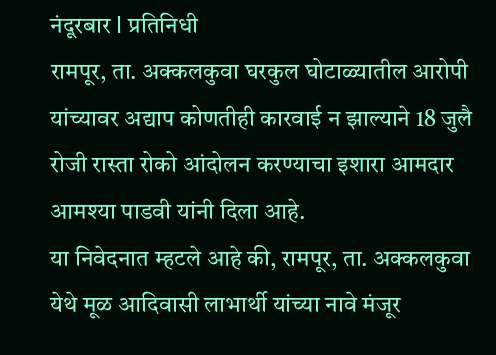नंदूरबार l प्रतिनिधी
रामपूर, ता. अक्कलकुवा घरकुल घोटाळ्यातील आरोपी यांच्यावर अद्याप कोणतीही कारवाई न झाल्याने 18 जुलै रोजी रास्ता रोको आंदोलन करण्याचा इशारा आमदार आमश्या पाडवी यांनी दिला आहे.
या निवेदनात म्हटले आहे की, रामपूर, ता. अक्कलकुवा येथे मूळ आदिवासी लाभार्थी यांच्या नावे मंजूर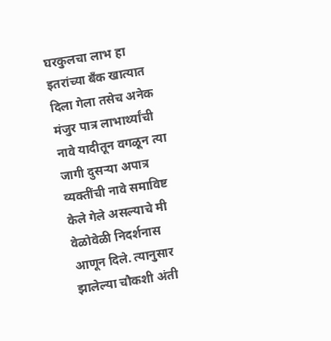घरकुलचा लाभ हा इतरांच्या बँक खात्यात दिला गेला तसेच अनेक मंजुर पात्र लाभार्थ्यांची नावे यादीतून वगळून त्या जागी दुसऱ्या अपात्र व्यक्तींची नावे समाविष्ट केले गेले असल्याचे मी वेळोवेळी निदर्शनास आणून दिले. त्यानुसार झालेल्या चौकशी अंती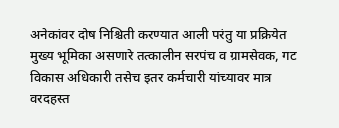अनेकांवर दोष निश्चिती करण्यात आली परंतु या प्रक्रियेत मुख्य भूमिका असणारे तत्कालीन सरपंच व ग्रामसेवक, गट विकास अधिकारी तसेच इतर कर्मचारी यांच्यावर मात्र वरदहस्त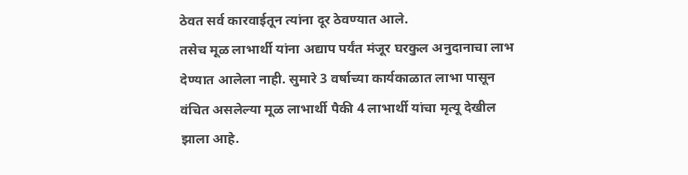ठेवत सर्व कारवाईतून त्यांना दूर ठेवण्यात आले.
तसेच मूळ लाभार्थी यांना अद्याप पर्यंत मंजूर घरकुल अनुदानाचा लाभ देण्यात आलेला नाही. सुमारे 3 वर्षाच्या कार्यकाळात लाभा पासून वंचित असलेल्या मूळ लाभार्थी पैकी 4 लाभार्थी यांचा मृत्यू देखील झाला आहे.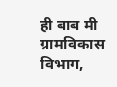ही बाब मी ग्रामविकास विभाग,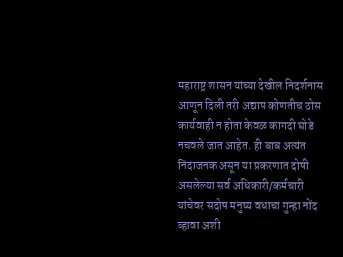महाराष्ट्र शासन यांच्या देखील निदर्शनास आणून दिली तरी अद्याप कोणतीच ठोस कार्यवाही न होता केवळ कागदी घोडे नचवले जात आहेत. ही बाब अत्यंत निंदाजनक असून या प्रकरणात दोषी असलेल्या सर्व अधिकारी/कर्मचारी यांचेवर सदोष मनुष्य वधाचा गुन्हा नोंद व्हावा अशी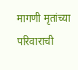मागणी मृतांच्या परिवाराची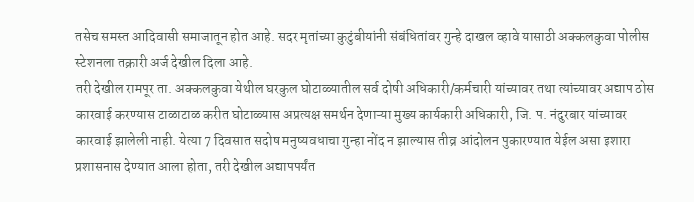तसेच समस्त आदिवासी समाजातून होत आहे. सदर मृतांच्या कुटुंबीयांनी संबंधितांवर गुन्हे दाखल व्हावे यासाठी अक्कलकुवा पोलीस स्टेशनला तक्रारी अर्ज देखील दिला आहे.
तरी देखील रामपूर ता. अक्कलकुवा येथील घरकुल घोटाळ्यातील सर्व दोषी अधिकारी/कर्मचारी यांच्यावर तथा त्यांच्यावर अद्याप ठोस कारवाई करण्यास टाळाटाळ करीत घोटाळ्यास अप्रत्यक्ष समर्थन देणाऱ्या मुख्य कार्यकारी अधिकारी, जि. प. नंदुरबार यांच्यावर कारवाई झालेली नाही. येत्या 7 दिवसात सदोष मनुष्यवधाचा गुन्हा नोंद न झाल्यास तीव्र आंदोलन पुकारण्यात येईल असा इशारा प्रशासनास देण्यात आला होता, तरी देखील अद्यापपर्यंत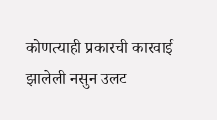कोणत्याही प्रकारची कारवाई झालेली नसुन उलट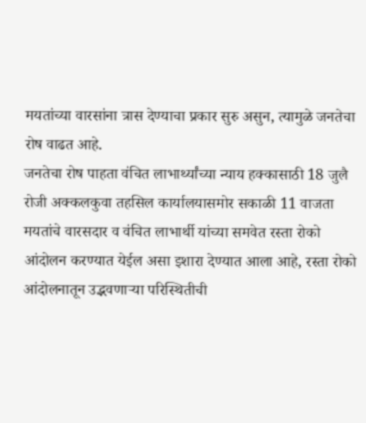मयतांच्या वारसांना त्रास देण्याचा प्रकार सुरु असुन, त्यामुळे जनतेचा रोष वाढत आहे.
जनतेचा रोष पाहता वंचित लाभार्थ्यांच्या न्याय हक्कासाठी 18 जुलै रोजी अक्कलकुवा तहसिल कार्यालयासमोर सकाळी 11 वाजता मयतांचे वारसदार व वंचित लाभार्थी यांच्या समवेत रस्ता रोको आंदोलन करण्यात येईल असा इशारा देण्यात आला आहे, रस्ता रोको आंदोलनातून उद्भवणाऱ्या परिस्थितीची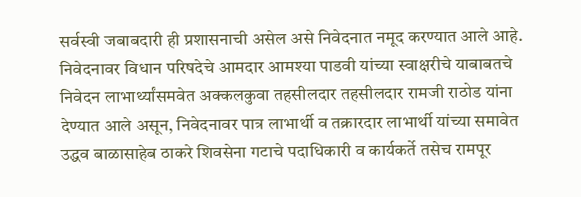सर्वस्वी जबाबदारी ही प्रशासनाची असेल असे निवेदनात नमूद करण्यात आले आहे. निवेदनावर विधान परिषदेचे आमदार आमश्या पाडवी यांच्या स्वाक्षरीचे याबाबतचे निवेदन लाभार्थ्यांसमवेत अक्कलकुवा तहसीलदार तहसीलदार रामजी राठोड यांना देण्यात आले असून, निवेदनावर पात्र लाभार्थी व तक्रारदार लाभार्थी यांच्या समावेत उद्धव बाळासाहेब ठाकरे शिवसेना गटाचे पदाधिकारी व कार्यकर्ते तसेच रामपूर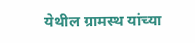येथील ग्रामस्थ यांच्या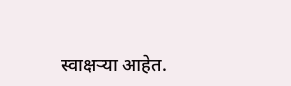स्वाक्षऱ्या आहेत.